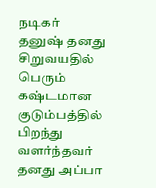நடிகர் தனுஷ் தனது சிறுவயதில் பெரும் கஷ்டமான குடும்பத்தில் பிறந்து வளர்ந்தவர் தனது அப்பா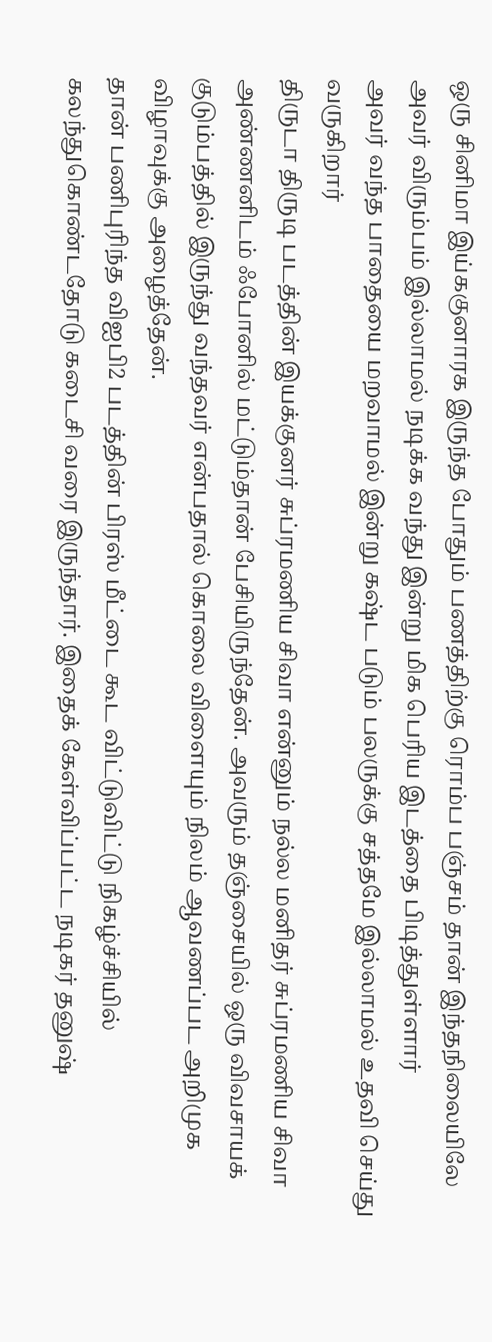ஒரு சினிமா இய்ககுனாரக இருந்த போதும் பணத்திற்கு ரொம்ப பஞ்சம் தான் இந்தநிலையிலே அவர் விரும்பம் இல்லாமல் நடிக்க வந்து இன்று மிக பெரிய இடத்தை பிடித்துள்ளார்
அவர் வந்த பாதையை மறவாமல் இன்று கஷ்ட படும் பலருக்கு சத்தமே இல்லாமல் உதவி செய்து வருகிறார்
திருடா திருடி படத்தின் இயக்குனர் சுப்ரமணிய சிவா என்னும் நல்ல மனிதர் சுப்ரமணிய சிவா அண்ணனிடம் ஃபோனில் மட்டும்தான் பேசியிருந்தேன். அவரும் தஞ்சையில் ஒரு விவசாயக் குடும்பத்தில் இருந்து வந்தவர் என்பதால் கொலை விளையும் நிலம் ஆவணப்பட அறிமுக விழாவுக்கு அழைத்தேன்.
தான் பணிபுரிந்த விஐபி2 படத்தின் பிரஸ் மீட்டை கூட விட்டுவிட்டு நிகழ்ச்சியில் கலந்துகொண்டதோடு கடைசி வரை இருந்தார். இதைக் கேள்விப்பட்ட நடிகர் தனுஷ்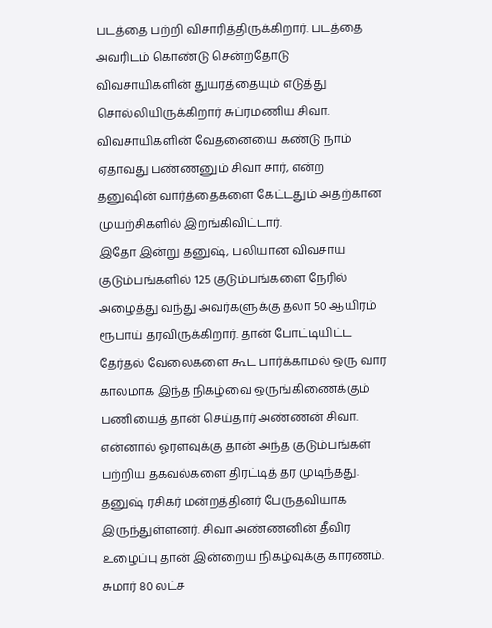படத்தை பற்றி விசாரித்திருக்கிறார். படத்தை அவரிடம் கொண்டு சென்றதோடு விவசாயிகளின் துயரத்தையும் எடுத்து சொல்லியிருக்கிறார் சுப்ரமணிய சிவா. விவசாயிகளின் வேதனையை கண்டு நாம் ஏதாவது பண்ணனும் சிவா சார், என்ற தனுஷின் வார்த்தைகளை கேட்டதும் அதற்கான முயற்சிகளில் இறங்கிவிட்டார்.
இதோ இன்று தனுஷ், பலியான விவசாய குடும்பங்களில் 125 குடும்பங்களை நேரில் அழைத்து வந்து அவர்களுக்கு தலா 50 ஆயிரம் ரூபாய் தரவிருக்கிறார். தான் போட்டியிட்ட தேர்தல் வேலைகளை கூட பார்க்காமல் ஒரு வார காலமாக இந்த நிகழ்வை ஒருங்கிணைக்கும் பணியைத் தான் செய்தார் அண்ணன் சிவா.
என்னால் ஓரளவுக்கு தான் அந்த குடும்பங்கள் பற்றிய தகவல்களை திரட்டித் தர முடிந்தது. தனுஷ் ரசிகர் மன்றத்தினர் பேருதவியாக இருந்துள்ளனர். சிவா அண்ணனின் தீவிர உழைப்பு தான் இன்றைய நிகழ்வுக்கு காரணம். சுமார் 80 லட்ச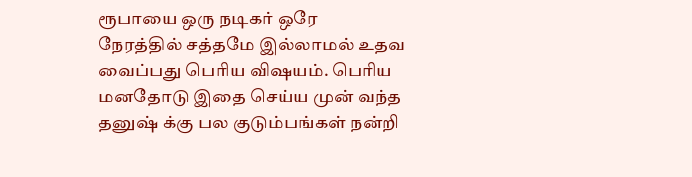ரூபாயை ஒரு நடிகர் ஒரே நேரத்தில் சத்தமே இல்லாமல் உதவ வைப்பது பெரிய விஷயம். பெரிய மனதோடு இதை செய்ய முன் வந்த தனுஷ் க்கு பல குடும்பங்கள் நன்றி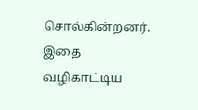சொல்கின்றனர்.
இதை வழிகாட்டிய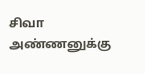சிவா அண்ணனுக்கு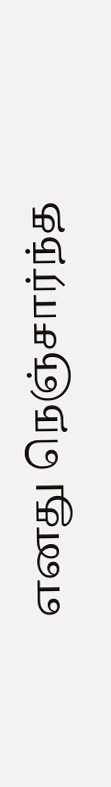எனது நெஞ்சார்ந்த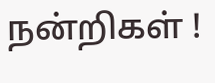நன்றிகள் !